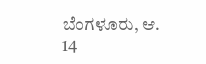ಬೆಂಗಳೂರು, ಆ. 14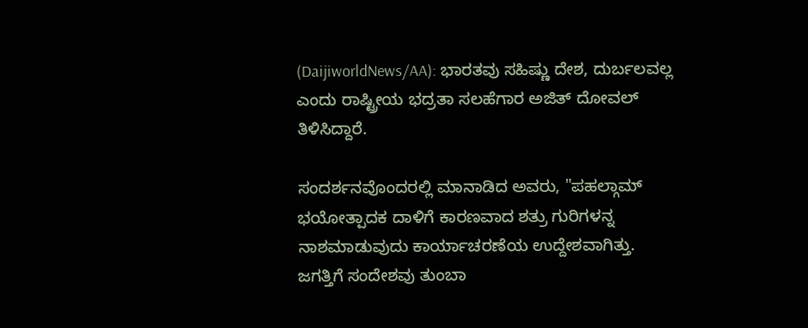(DaijiworldNews/AA): ಭಾರತವು ಸಹಿಷ್ಣು ದೇಶ, ದುರ್ಬಲವಲ್ಲ ಎಂದು ರಾಷ್ಟ್ರೀಯ ಭದ್ರತಾ ಸಲಹೆಗಾರ ಅಜಿತ್ ದೋವಲ್ ತಿಳಿಸಿದ್ದಾರೆ.

ಸಂದರ್ಶನವೊಂದರಲ್ಲಿ ಮಾನಾಡಿದ ಅವರು, "ಪಹಲ್ಗಾಮ್ ಭಯೋತ್ಪಾದಕ ದಾಳಿಗೆ ಕಾರಣವಾದ ಶತ್ರು ಗುರಿಗಳನ್ನ ನಾಶಮಾಡುವುದು ಕಾರ್ಯಾಚರಣೆಯ ಉದ್ದೇಶವಾಗಿತ್ತು. ಜಗತ್ತಿಗೆ ಸಂದೇಶವು ತುಂಬಾ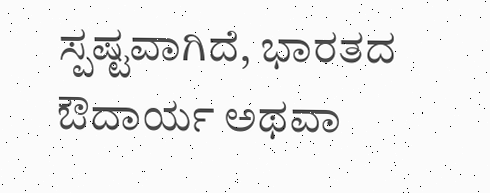ಸ್ಪಷ್ಟವಾಗಿದೆ, ಭಾರತದ ಔದಾರ್ಯ ಅಥವಾ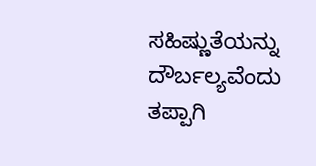ಸಹಿಷ್ಣುತೆಯನ್ನು ದೌರ್ಬಲ್ಯವೆಂದು ತಪ್ಪಾಗಿ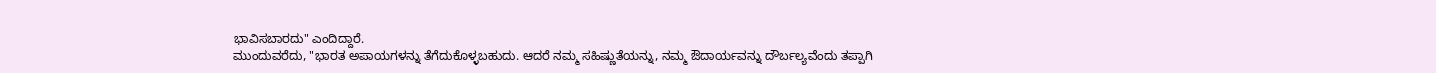ಭಾವಿಸಬಾರದು" ಎಂದಿದ್ದಾರೆ.
ಮುಂದುವರೆದು, "ಭಾರತ ಅಪಾಯಗಳನ್ನು ತೆಗೆದುಕೊಳ್ಳಬಹುದು. ಆದರೆ ನಮ್ಮ ಸಹಿಷ್ಣುತೆಯನ್ನು, ನಮ್ಮ ಔದಾರ್ಯವನ್ನು ದೌರ್ಬಲ್ಯವೆಂದು ತಪ್ಪಾಗಿ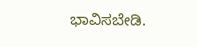ಭಾವಿಸಬೇಡಿ.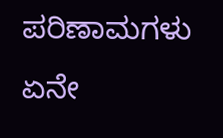ಪರಿಣಾಮಗಳು ಏನೇ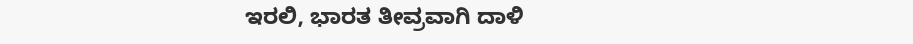ಇರಲಿ, ಭಾರತ ತೀವ್ರವಾಗಿ ದಾಳಿ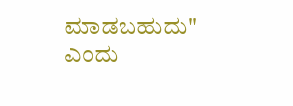ಮಾಡಬಹುದು" ಎಂದು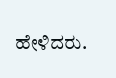ಹೇಳಿದರು.